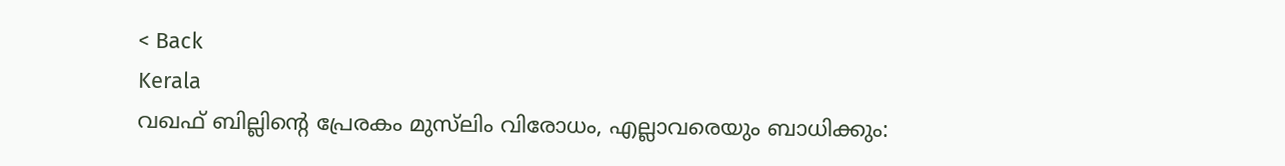< Back
Kerala
വഖഫ് ബില്ലിന്റെ പ്രേരകം മുസ്‌ലിം വിരോധം, എല്ലാവരെയും ബാധിക്കും: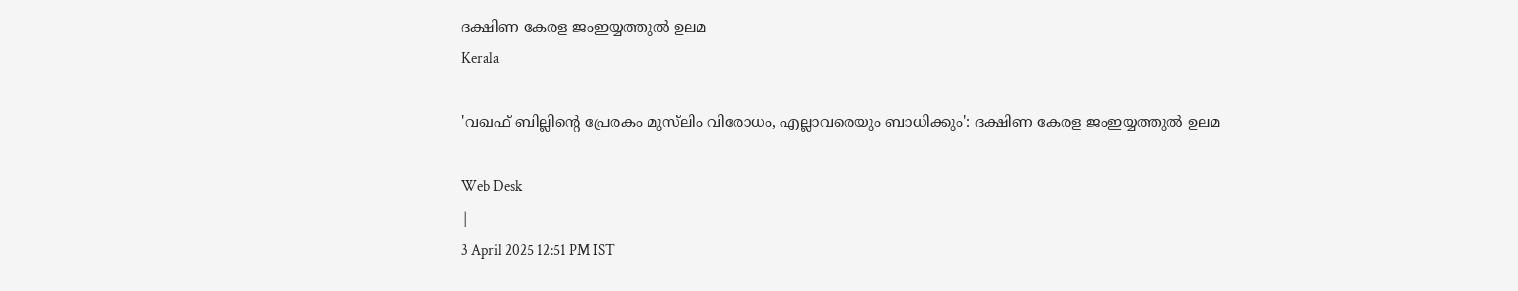ദക്ഷിണ കേരള ജംഇയ്യത്തുൽ ഉലമ
Kerala

'വഖഫ് ബില്ലിന്റെ പ്രേരകം മുസ്‌ലിം വിരോധം, എല്ലാവരെയും ബാധിക്കും': ദക്ഷിണ കേരള ജംഇയ്യത്തുൽ ഉലമ

Web Desk
|
3 April 2025 12:51 PM IST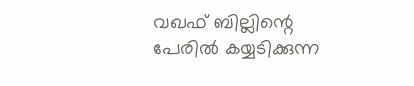വഖഫ് ബില്ലിന്റെ പേരിൽ കയ്യടിക്കുന്ന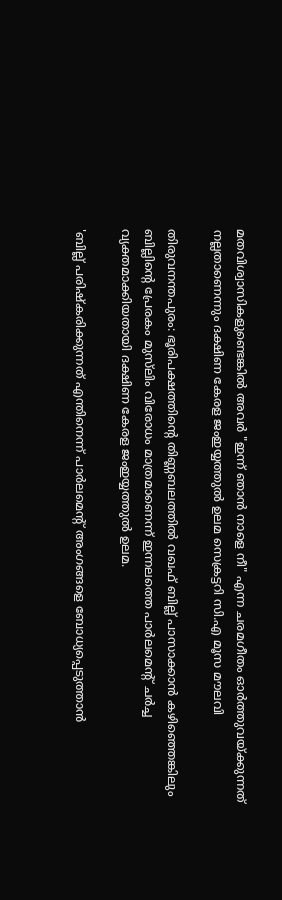മതവിശ്വാസികളുണ്ടെങ്കിൽ അവർ "ഇന്ന് ഞാൻ നാളെ നീ" എന്ന ചരമഗീതം ഓർത്തുവയ്ക്കുന്നത് നല്ലതാണെന്നും ദക്ഷിണ കേരള ജംഇയ്യത്തുൽ ഉലമ സെക്രട്ടറി സി.എ മൂസ മൗലവി

തിരുവനന്തപുരം: ഭൂരിപക്ഷത്തിൻ്റെ തിണ്ണബലത്തിൽ വഖഫ് ബില്ല് പാസാക്കാൻ കഴിഞ്ഞെങ്കിലും ബില്ലിൻ്റെ പ്രേരകം മുസ്‌ലിം വിരോധം മാത്രമാണെന്ന് ഇന്നലത്തെ പാർലമെന്റ് ചർച്ച വ്യക്തമാക്കിയതായി ദക്ഷിണ കേരള ജംഇയ്യത്തുൽ ഉലമ.

'ബില്ല് പരിഷ്കരിക്കുന്നത് എന്തിനെന്ന് പാർലമെൻ്റ് അംഗങ്ങളെ ബോധ്യപ്പെടുത്താൻ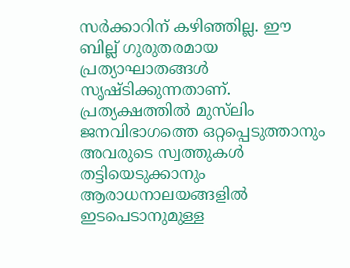സർക്കാറിന് കഴിഞ്ഞില്ല. ഈ ബില്ല് ഗുരുതരമായ പ്രത്യാഘാതങ്ങൾ സൃഷ്ടിക്കുന്നതാണ്. പ്രത്യക്ഷത്തിൽ മുസ്‌ലിം ജനവിഭാഗത്തെ ഒറ്റപ്പെടുത്താനും അവരുടെ സ്വത്തുകൾ തട്ടിയെടുക്കാനും ആരാധനാലയങ്ങളിൽ ഇടപെടാനുമുള്ള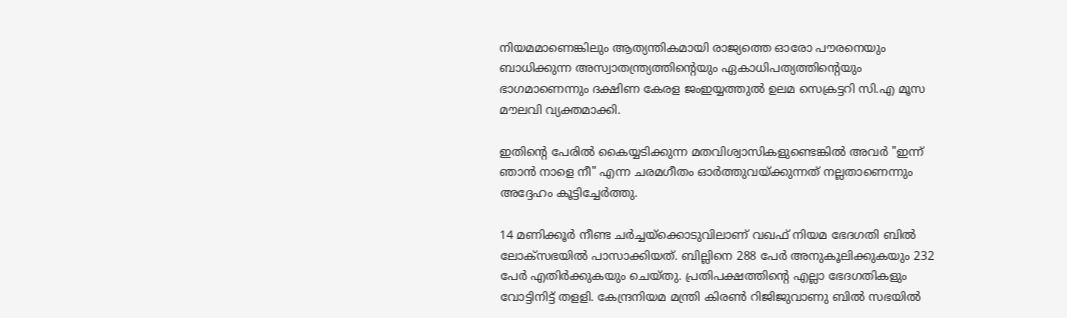നിയമമാണെങ്കിലും ആത്യന്തികമായി രാജ്യത്തെ ഓരോ പൗരനെയും ബാധിക്കുന്ന അസ്വാതന്ത്ര്യത്തിന്റെയും ഏകാധിപത്യത്തിന്റെയും ഭാഗമാണെന്നും ദക്ഷിണ കേരള ജംഇയ്യത്തുൽ ഉലമ സെക്രട്ടറി സി.എ മൂസ മൗലവി വ്യക്തമാക്കി.

ഇതിൻ്റെ പേരിൽ കൈയ്യടിക്കുന്ന മതവിശ്വാസികളുണ്ടെങ്കിൽ അവർ "ഇന്ന് ഞാൻ നാളെ നീ" എന്ന ചരമഗീതം ഓർത്തുവയ്ക്കുന്നത് നല്ലതാണെന്നും അദ്ദേഹം കൂട്ടിച്ചേര്‍ത്തു.

14 മണിക്കൂർ നീണ്ട ചർച്ചയ്ക്കൊടുവിലാണ് വഖഫ് നിയമ ഭേദഗതി ബിൽ ലോക്സഭയിൽ പാസാക്കിയത്. ബില്ലിനെ 288 പേർ അനുകൂലിക്കുകയും 232 പേർ എതിർക്കുകയും ചെയ്തു. പ്രതിപക്ഷത്തിന്റെ എല്ലാ ഭേദഗതികളും വോട്ടിനിട്ട് തളളി. കേന്ദ്രനിയമ മന്ത്രി കിരണ്‍ റിജിജുവാണു ബിൽ സഭയിൽ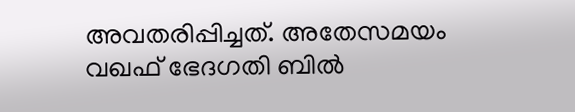അവതരിപ്പിച്ചത്. അതേസമയം വഖഫ് ഭേദഗതി ബിൽ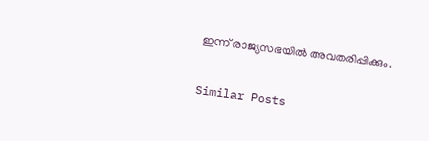ഇന്ന് രാജ്യസഭയിൽ അവതരിപ്പിക്കും.

Similar Posts